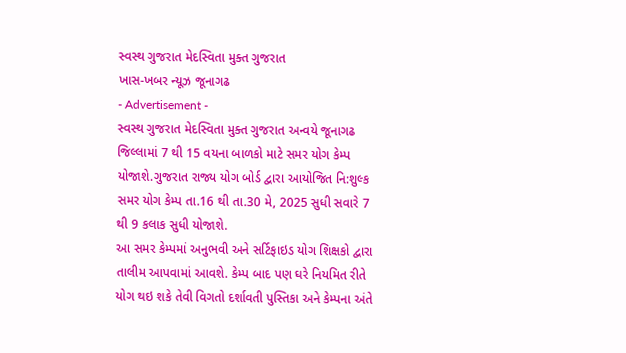સ્વસ્થ ગુજરાત મેદસ્વિતા મુક્ત ગુજરાત
ખાસ-ખબર ન્યૂઝ જૂનાગઢ
- Advertisement -
સ્વસ્થ ગુજરાત મેદસ્વિતા મુક્ત ગુજરાત અન્વયે જૂનાગઢ જિલ્લામાં 7 થી 15 વયના બાળકો માટે સમર યોગ કેમ્પ યોજાશે.ગુજરાત રાજ્ય યોગ બોર્ડ દ્વારા આયોજિત નિ:શુલ્ક સમર યોગ કેમ્પ તા.16 થી તા.30 મે, 2025 સુધી સવારે 7 થી 9 કલાક સુધી યોજાશે.
આ સમર કેમ્પમાં અનુભવી અને સર્ટિફાઇડ યોગ શિક્ષકો દ્વારા તાલીમ આપવામાં આવશે. કેમ્પ બાદ પણ ઘરે નિયમિત રીતે યોગ થઇ શકે તેવી વિગતો દર્શાવતી પુસ્તિકા અને કેમ્પના અંતે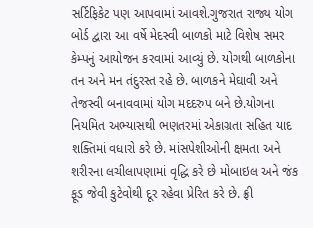સર્ટિફિકેટ પણ આપવામાં આવશે.ગુજરાત રાજ્ય યોગ બોર્ડ દ્વારા આ વર્ષે મેદસ્વી બાળકો માટે વિશેષ સમર કેમ્પનું આયોજન કરવામાં આવ્યું છે. યોગથી બાળકોના તન અને મન તંદુરસ્ત રહે છે. બાળકને મેઘાવી અને તેજસ્વી બનાવવામાં યોગ મદદરુપ બને છે.યોગના નિયમિત અભ્યાસથી ભણતરમાં એકાગ્રતા સહિત યાદ શક્તિમાં વધારો કરે છે. માંસપેશીઓની ક્ષમતા અને શરીરના લચીલાપણામાં વૃદ્ધિ કરે છે મોબાઇલ અને જંક ફૂડ જેવી કુટેવોથી દૂર રહેવા પ્રેરિત કરે છે. ફ્રી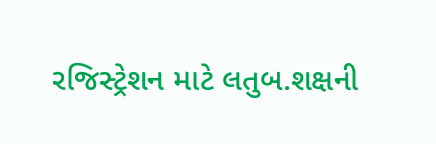રજિસ્ટ્રેશન માટે લતુબ.શક્ષની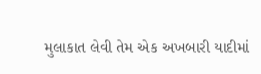મુલાકાત લેવી તેમ એક અખબારી યાદીમાં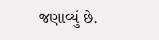જણાવ્યું છે.